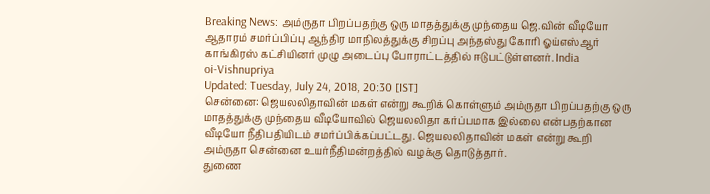Breaking News: அம்ருதா பிறப்பதற்கு ஒரு மாதத்துக்கு முந்தைய ஜெ.வின் வீடியோ ஆதாரம் சமர்ப்பிப்பு ஆந்திர மாநிலத்துக்கு சிறப்பு அந்தஸ்து கோரி ஓய்எஸ்ஆர் காங்கிரஸ் கட்சியினர் முழு அடைப்பு போராட்டத்தில் ஈடுபட்டுள்ளனர். India
oi-Vishnupriya
Updated: Tuesday, July 24, 2018, 20:30 [IST]
சென்னை: ஜெயலலிதாவின் மகள் என்று கூறிக் கொள்ளும் அம்ருதா பிறப்பதற்கு ஒரு மாதத்துக்கு முந்தைய வீடியோவில் ஜெயலலிதா கர்ப்பமாக இல்லை என்பதற்கான வீடியோ நீதிபதியிடம் சமர்ப்பிக்கப்பட்டது. ஜெயலலிதாவின் மகள் என்று கூறி அம்ருதா சென்னை உயர்நீதிமன்றத்தில் வழக்கு தொடுத்தார்.
துணை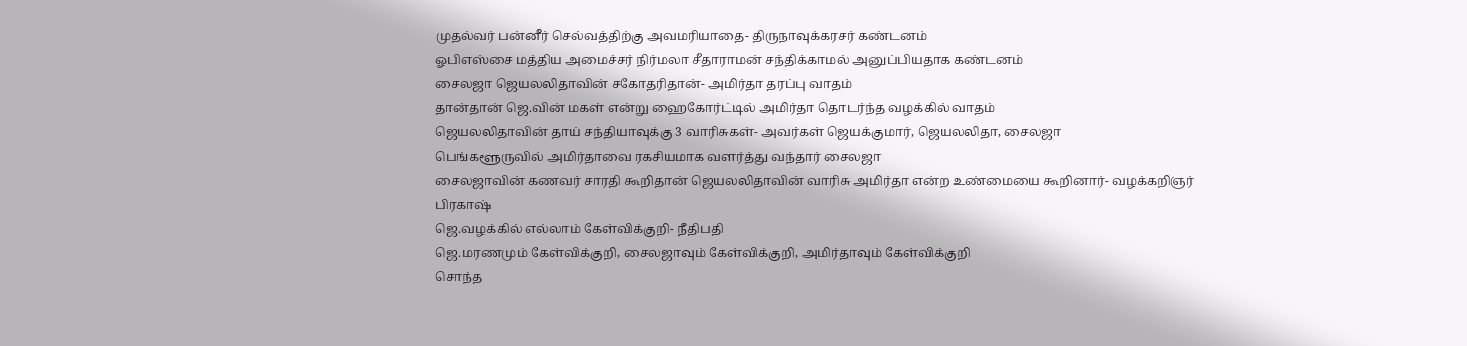முதல்வர் பன்னீர் செல்வத்திற்கு அவமரியாதை- திருநாவுக்கரசர் கண்டனம்
ஓபிஎஸ்சை மத்திய அமைச்சர் நிர்மலா சீதாராமன் சந்திக்காமல் அனுப்பியதாக கண்டனம்
சைலஜா ஜெயலலிதாவின் சகோதரிதான்- அமிர்தா தரப்பு வாதம்
தான்தான் ஜெ.வின் மகள் என்று ஹைகோர்ட்டில் அமிர்தா தொடர்ந்த வழக்கில் வாதம்
ஜெயலலிதாவின் தாய் சந்தியாவுக்கு 3 வாரிசுகள்- அவர்கள் ஜெயக்குமார், ஜெயலலிதா, சைலஜா
பெங்களூருவில் அமிர்தாவை ரகசியமாக வளர்த்து வந்தார் சைலஜா
சைலஜாவின் கணவர் சாரதி கூறிதான் ஜெயலலிதாவின் வாரிசு அமிர்தா என்ற உண்மையை கூறினார்- வழக்கறிஞர் பிரகாஷ்
ஜெ.வழக்கில் எல்லாம் கேள்விக்குறி- நீதிபதி
ஜெ.மரணமும் கேள்விக்குறி, சைலஜாவும் கேள்விக்குறி, அமிர்தாவும் கேள்விக்குறி
சொந்த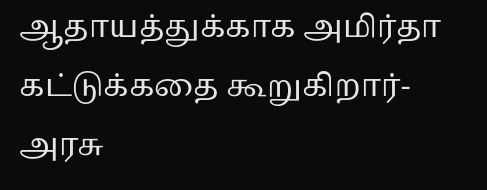ஆதாயத்துக்காக அமிர்தா கட்டுக்கதை கூறுகிறார்- அரசு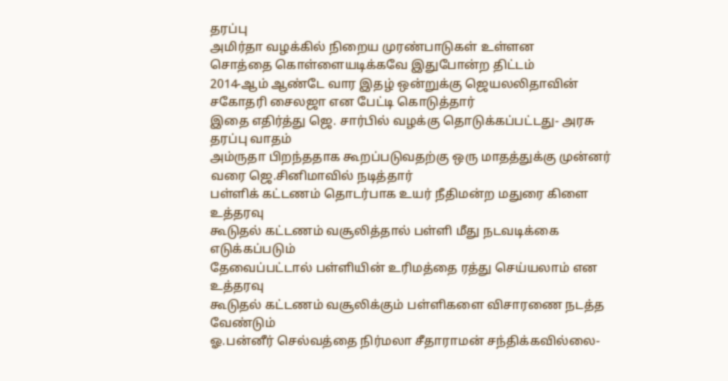தரப்பு
அமிர்தா வழக்கில் நிறைய முரண்பாடுகள் உள்ளன
சொத்தை கொள்ளையடிக்கவே இதுபோன்ற திட்டம்
2014-ஆம் ஆண்டே வார இதழ் ஒன்றுக்கு ஜெயலலிதாவின் சகோதரி சைலஜா என பேட்டி கொடுத்தார்
இதை எதிர்த்து ஜெ. சார்பில் வழக்கு தொடுக்கப்பட்டது- அரசு தரப்பு வாதம்
அம்ருதா பிறந்ததாக கூறப்படுவதற்கு ஒரு மாதத்துக்கு முன்னர் வரை ஜெ.சினிமாவில் நடித்தார்
பள்ளிக் கட்டணம் தொடர்பாக உயர் நீதிமன்ற மதுரை கிளை உத்தரவு
கூடுதல் கட்டணம் வசூலித்தால் பள்ளி மீது நடவடிக்கை எடுக்கப்படும்
தேவைப்பட்டால் பள்ளியின் உரிமத்தை ரத்து செய்யலாம் என உத்தரவு
கூடுதல் கட்டணம் வசூலிக்கும் பள்ளிகளை விசாரணை நடத்த வேண்டும்
ஓ.பன்னீர் செல்வத்தை நிர்மலா சீதாராமன் சந்திக்கவில்லை-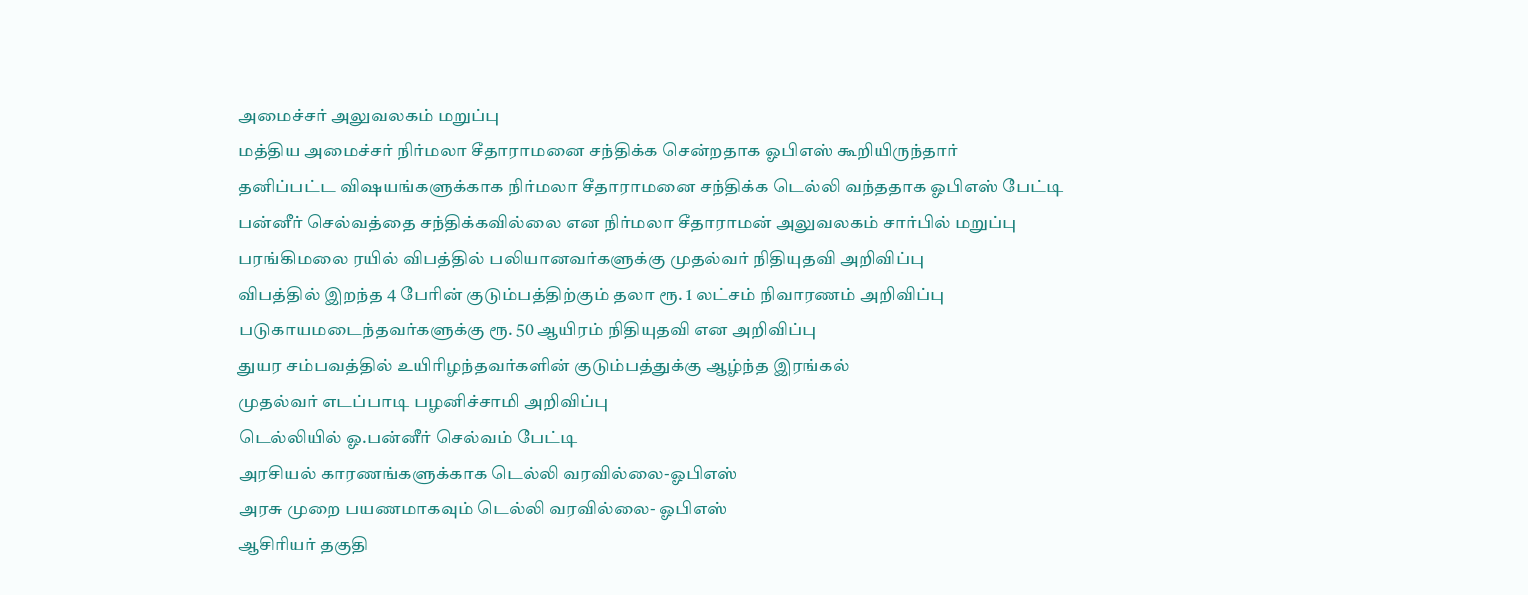அமைச்சர் அலுவலகம் மறுப்பு
மத்திய அமைச்சர் நிர்மலா சீதாராமனை சந்திக்க சென்றதாக ஓபிஎஸ் கூறியிருந்தார்
தனிப்பட்ட விஷயங்களுக்காக நிர்மலா சீதாராமனை சந்திக்க டெல்லி வந்ததாக ஓபிஎஸ் பேட்டி
பன்னீர் செல்வத்தை சந்திக்கவில்லை என நிர்மலா சீதாராமன் அலுவலகம் சார்பில் மறுப்பு
பரங்கிமலை ரயில் விபத்தில் பலியானவர்களுக்கு முதல்வர் நிதியுதவி அறிவிப்பு
விபத்தில் இறந்த 4 பேரின் குடும்பத்திற்கும் தலா ரூ. 1 லட்சம் நிவாரணம் அறிவிப்பு
படுகாயமடைந்தவர்களுக்கு ரூ. 50 ஆயிரம் நிதியுதவி என அறிவிப்பு
துயர சம்பவத்தில் உயிரிழந்தவர்களின் குடும்பத்துக்கு ஆழ்ந்த இரங்கல்
முதல்வர் எடப்பாடி பழனிச்சாமி அறிவிப்பு
டெல்லியில் ஓ.பன்னீர் செல்வம் பேட்டி
அரசியல் காரணங்களுக்காக டெல்லி வரவில்லை-ஓபிஎஸ்
அரசு முறை பயணமாகவும் டெல்லி வரவில்லை- ஓபிஎஸ்
ஆசிரியர் தகுதி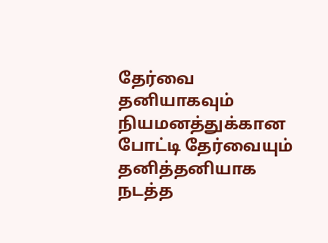தேர்வை தனியாகவும் நியமனத்துக்கான போட்டி தேர்வையும் தனித்தனியாக நடத்த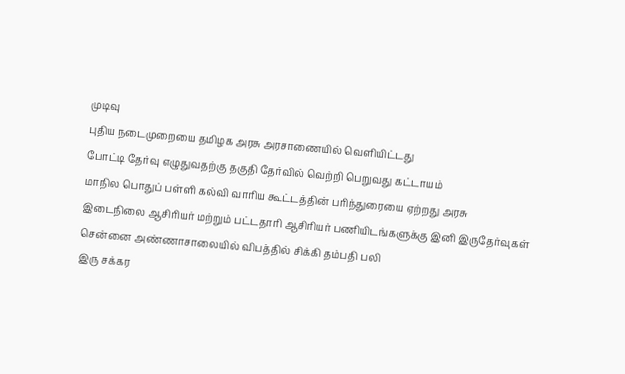முடிவு
புதிய நடைமுறையை தமிழக அரசு அரசாணையில் வெளியிட்டது
போட்டி தேர்வு எழுதுவதற்கு தகுதி தேர்வில் வெற்றி பெறுவது கட்டாயம்
மாநில பொதுப் பள்ளி கல்வி வாரிய கூட்டத்தின் பரிந்துரையை ஏற்றது அரசு
இடைநிலை ஆசிரியர் மற்றும் பட்டதாரி ஆசிரியர் பணியிடங்களுக்கு இனி இருதேர்வுகள்
சென்னை அண்ணாசாலையில் விபத்தில் சிக்கி தம்பதி பலி
இரு சக்கர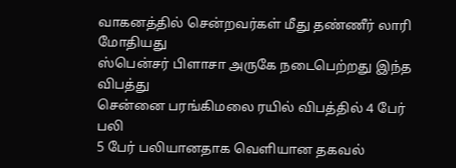வாகனத்தில் சென்றவர்கள் மீது தண்ணீர் லாரி மோதியது
ஸ்பென்சர் பிளாசா அருகே நடைபெற்றது இந்த விபத்து
சென்னை பரங்கிமலை ரயில் விபத்தில் 4 பேர் பலி
5 பேர் பலியானதாக வெளியான தகவல்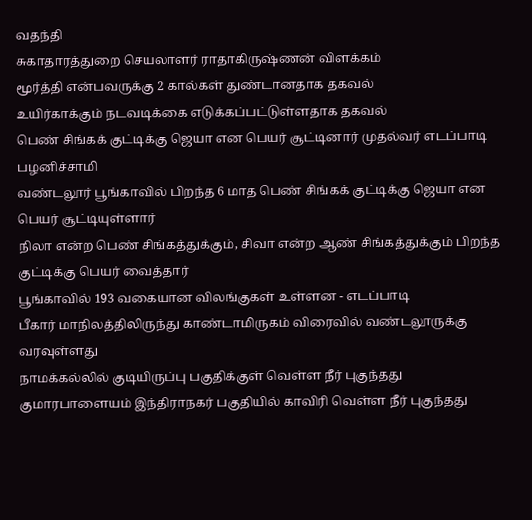வதந்தி
சுகாதாரத்துறை செயலாளர் ராதாகிருஷ்ணன் விளக்கம்
மூர்த்தி என்பவருக்கு 2 கால்கள் துண்டானதாக தகவல்
உயிர்காக்கும் நடவடிக்கை எடுக்கப்பட்டுள்ளதாக தகவல்
பெண் சிங்கக் குட்டிக்கு ஜெயா என பெயர் சூட்டினார் முதல்வர் எடப்பாடி பழனிச்சாமி
வண்டலூர் பூங்காவில் பிறந்த 6 மாத பெண் சிங்கக் குட்டிக்கு ஜெயா என பெயர் சூட்டியுள்ளார்
நிலா என்ற பெண் சிங்கத்துக்கும், சிவா என்ற ஆண் சிங்கத்துக்கும் பிறந்த குட்டிக்கு பெயர் வைத்தார்
பூங்காவில் 193 வகையான விலங்குகள் உள்ளன - எடப்பாடி
பீகார் மாநிலத்திலிருந்து காண்டாமிருகம் விரைவில் வண்டலூருக்கு வரவுள்ளது
நாமக்கல்லில் குடியிருப்பு பகுதிக்குள் வெள்ள நீர் புகுந்தது
குமாரபாளையம் இந்திராநகர் பகுதியில் காவிரி வெள்ள நீர் புகுந்தது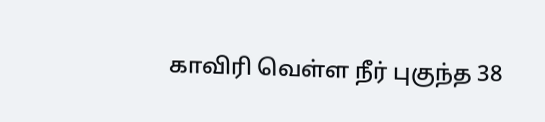காவிரி வெள்ள நீர் புகுந்த 38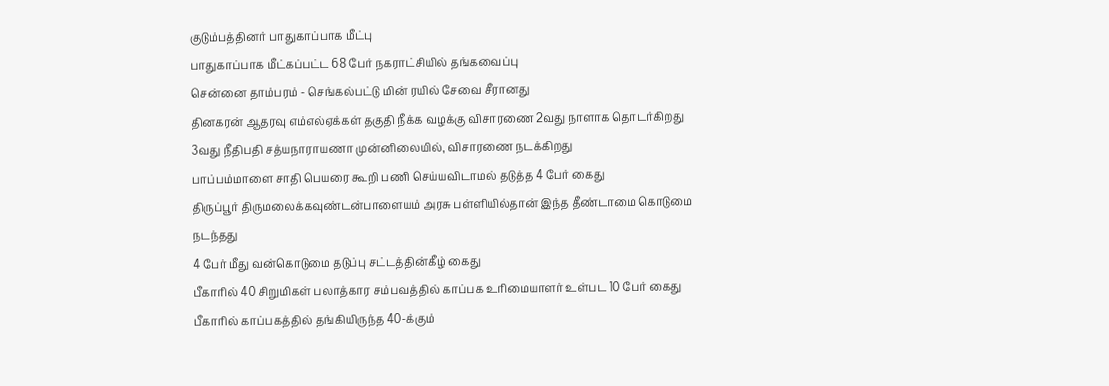குடும்பத்தினர் பாதுகாப்பாக மீட்பு
பாதுகாப்பாக மீட்கப்பட்ட 68 பேர் நகராட்சியில் தங்கவைப்பு
சென்னை தாம்பரம் - செங்கல்பட்டு மின் ரயில் சேவை சீரானது
தினகரன் ஆதரவு எம்எல்ஏக்கள் தகுதி நீக்க வழக்கு விசாரணை 2வது நாளாக தொடர்கிறது
3வது நீதிபதி சத்யநாராயணா முன்னிலையில், விசாரணை நடக்கிறது
பாப்பம்மாளை சாதி பெயரை கூறி பணி செய்யவிடாமல் தடுத்த 4 பேர் கைது
திருப்பூர் திருமலைக்கவுண்டன்பாளையம் அரசு பள்ளியில்தான் இந்த தீண்டாமை கொடுமை நடந்தது
4 பேர் மீது வன்கொடுமை தடுப்பு சட்டத்தின்கீழ் கைது
பீகாரில் 40 சிறுமிகள் பலாத்கார சம்பவத்தில் காப்பக உரிமையாளர் உள்பட 10 பேர் கைது
பீகாரில் காப்பகத்தில் தங்கியிருந்த 40-க்கும்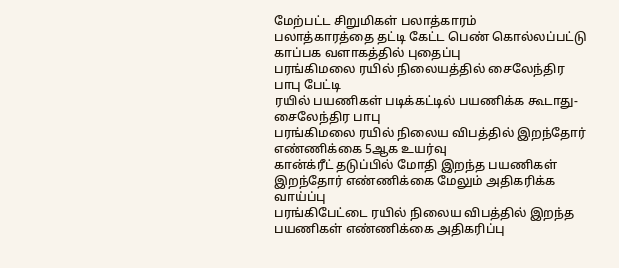மேற்பட்ட சிறுமிகள் பலாத்காரம்
பலாத்காரத்தை தட்டி கேட்ட பெண் கொல்லப்பட்டு காப்பக வளாகத்தில் புதைப்பு
பரங்கிமலை ரயில் நிலையத்தில் சைலேந்திர பாபு பேட்டி
ரயில் பயணிகள் படிக்கட்டில் பயணிக்க கூடாது- சைலேந்திர பாபு
பரங்கிமலை ரயில் நிலைய விபத்தில் இறந்தோர் எண்ணிக்கை 5ஆக உயர்வு
கான்க்ரீட் தடுப்பில் மோதி இறந்த பயணிகள் இறந்தோர் எண்ணிக்கை மேலும் அதிகரிக்க வாய்ப்பு
பரங்கிபேட்டை ரயில் நிலைய விபத்தில் இறந்த பயணிகள் எண்ணிக்கை அதிகரிப்பு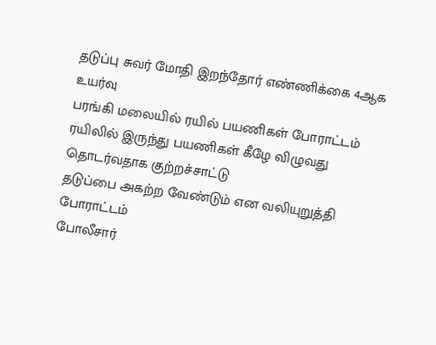தடுப்பு சுவர் மோதி இறந்தோர் எண்ணிக்கை 4ஆக உயர்வு
பரங்கி மலையில் ரயில் பயணிகள் போராட்டம்
ரயிலில் இருந்து பயணிகள் கீழே விழுவது தொடர்வதாக குற்றச்சாட்டு
தடுப்பை அகற்ற வேண்டும் என வலியுறுத்தி போராட்டம்
போலீசார்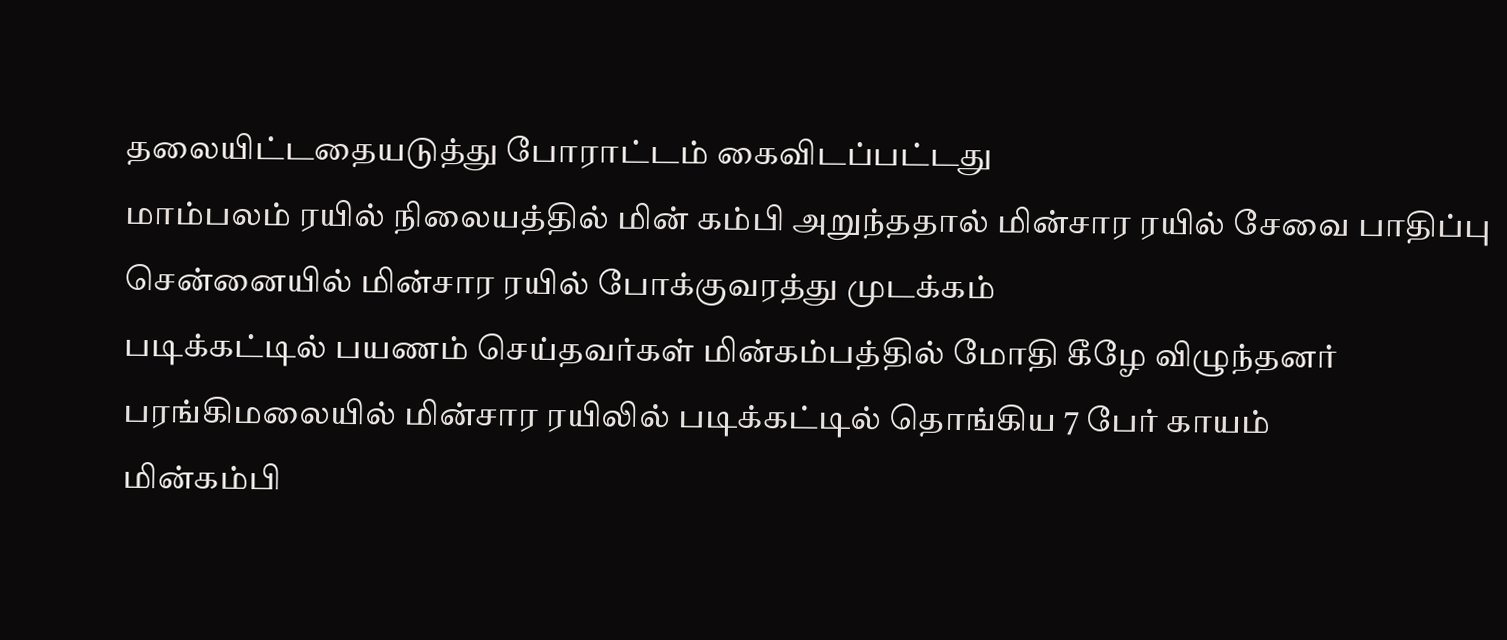தலையிட்டதையடுத்து போராட்டம் கைவிடப்பட்டது
மாம்பலம் ரயில் நிலையத்தில் மின் கம்பி அறுந்ததால் மின்சார ரயில் சேவை பாதிப்பு
சென்னையில் மின்சார ரயில் போக்குவரத்து முடக்கம்
படிக்கட்டில் பயணம் செய்தவர்கள் மின்கம்பத்தில் மோதி கீழே விழுந்தனர்
பரங்கிமலையில் மின்சார ரயிலில் படிக்கட்டில் தொங்கிய 7 பேர் காயம்
மின்கம்பி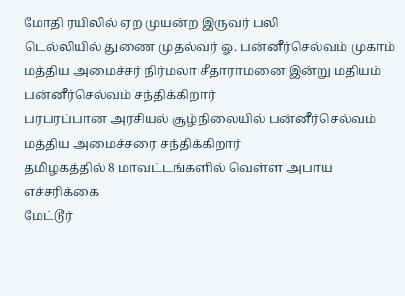மோதி ரயிலில் ஏற முயன்ற இருவர் பலி
டெல்லியில் துணை முதல்வர் ஓ. பன்னீர்செல்வம் முகாம்
மத்திய அமைச்சர் நிர்மலா சீதாராமனை இன்று மதியம் பன்னீர்செல்வம் சந்திக்கிறார்
பரபரப்பான அரசியல் சூழ்நிலையில் பன்னீர்செல்வம் மத்திய அமைச்சரை சந்திக்கிறார்
தமிழகத்தில் 8 மாவட்டங்களில் வெள்ள அபாய எச்சரிக்கை
மேட்டூர்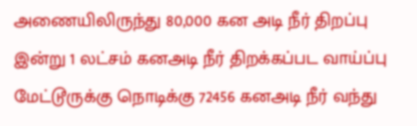அணையிலிருந்து 80,000 கன அடி நீர் திறப்பு
இன்று 1 லட்சம் கனஅடி நீர் திறக்கப்பட வாய்ப்பு
மேட்டூருக்கு நொடிக்கு 72456 கனஅடி நீர் வந்து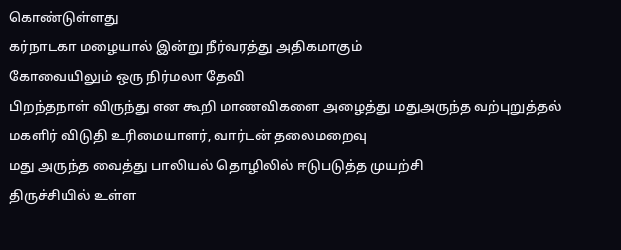கொண்டுள்ளது
கர்நாடகா மழையால் இன்று நீர்வரத்து அதிகமாகும்
கோவையிலும் ஒரு நிர்மலா தேவி
பிறந்தநாள் விருந்து என கூறி மாணவிகளை அழைத்து மதுஅருந்த வற்புறுத்தல்
மகளிர் விடுதி உரிமையாளர், வார்டன் தலைமறைவு
மது அருந்த வைத்து பாலியல் தொழிலில் ஈடுபடுத்த முயற்சி
திருச்சியில் உள்ள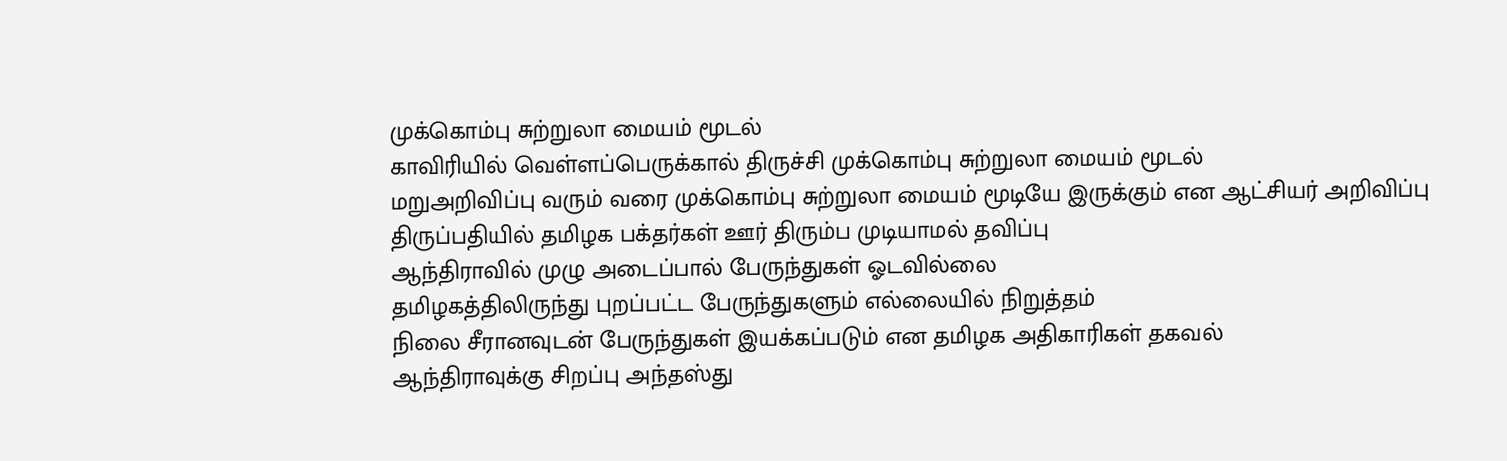முக்கொம்பு சுற்றுலா மையம் மூடல்
காவிரியில் வெள்ளப்பெருக்கால் திருச்சி முக்கொம்பு சுற்றுலா மையம் மூடல்
மறுஅறிவிப்பு வரும் வரை முக்கொம்பு சுற்றுலா மையம் மூடியே இருக்கும் என ஆட்சியர் அறிவிப்பு
திருப்பதியில் தமிழக பக்தர்கள் ஊர் திரும்ப முடியாமல் தவிப்பு
ஆந்திராவில் முழு அடைப்பால் பேருந்துகள் ஓடவில்லை
தமிழகத்திலிருந்து புறப்பட்ட பேருந்துகளும் எல்லையில் நிறுத்தம்
நிலை சீரானவுடன் பேருந்துகள் இயக்கப்படும் என தமிழக அதிகாரிகள் தகவல்
ஆந்திராவுக்கு சிறப்பு அந்தஸ்து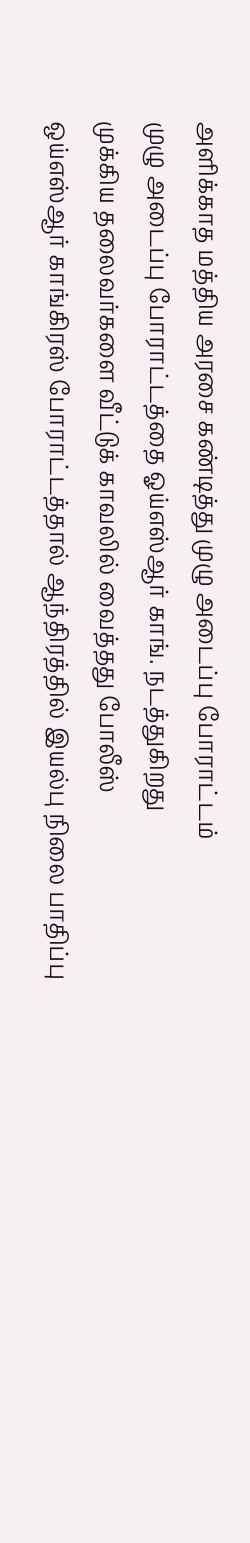அளிக்காத மத்திய அரசை கண்டித்து முழு அடைப்பு போராட்டம்
முழு அடைப்பு போராட்டத்தை ஓய்எஸ்ஆர் காங். நடத்துகிறது
முக்கிய தலைவர்களை வீட்டுக் காவலில் வைத்தது போலீஸ்
ஒய்எஸ்ஆர் காங்கிரஸ் போராட்டத்தால் ஆந்திரத்தில் இயல்பு நிலை பாதிப்பு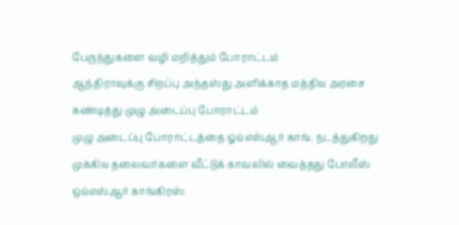பேருந்துகளை வழி மறித்தும் போராட்டம்
ஆந்திராவுக்கு சிறப்பு அந்தஸ்து அளிக்காத மத்திய அரசை கண்டித்து முழு அடைப்பு போராட்டம்
முழு அடைப்பு போராட்டத்தை ஓய்எஸ்ஆர் காங். நடத்துகிறது
முக்கிய தலைவர்களை வீட்டுக் காவலில் வைத்தது போலீஸ்
ஒய்எஸ்ஆர் காங்கிரஸ்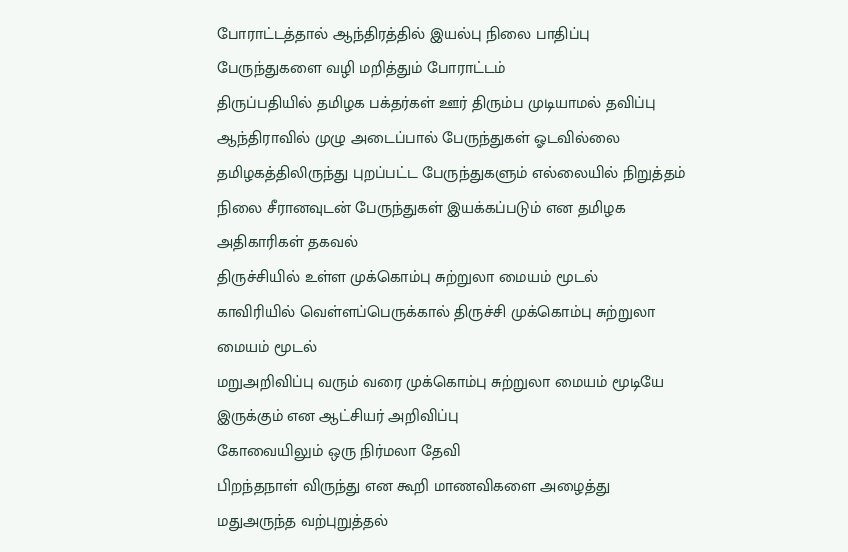போராட்டத்தால் ஆந்திரத்தில் இயல்பு நிலை பாதிப்பு
பேருந்துகளை வழி மறித்தும் போராட்டம்
திருப்பதியில் தமிழக பக்தர்கள் ஊர் திரும்ப முடியாமல் தவிப்பு
ஆந்திராவில் முழு அடைப்பால் பேருந்துகள் ஓடவில்லை
தமிழகத்திலிருந்து புறப்பட்ட பேருந்துகளும் எல்லையில் நிறுத்தம்
நிலை சீரானவுடன் பேருந்துகள் இயக்கப்படும் என தமிழக அதிகாரிகள் தகவல்
திருச்சியில் உள்ள முக்கொம்பு சுற்றுலா மையம் மூடல்
காவிரியில் வெள்ளப்பெருக்கால் திருச்சி முக்கொம்பு சுற்றுலா மையம் மூடல்
மறுஅறிவிப்பு வரும் வரை முக்கொம்பு சுற்றுலா மையம் மூடியே இருக்கும் என ஆட்சியர் அறிவிப்பு
கோவையிலும் ஒரு நிர்மலா தேவி
பிறந்தநாள் விருந்து என கூறி மாணவிகளை அழைத்து மதுஅருந்த வற்புறுத்தல்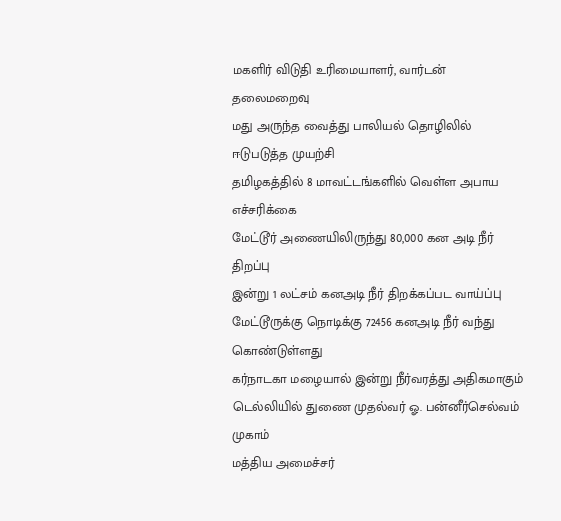மகளிர் விடுதி உரிமையாளர், வார்டன் தலைமறைவு
மது அருந்த வைத்து பாலியல் தொழிலில் ஈடுபடுத்த முயற்சி
தமிழகத்தில் 8 மாவட்டங்களில் வெள்ள அபாய எச்சரிக்கை
மேட்டூர் அணையிலிருந்து 80,000 கன அடி நீர் திறப்பு
இன்று 1 லட்சம் கனஅடி நீர் திறக்கப்பட வாய்ப்பு
மேட்டூருக்கு நொடிக்கு 72456 கனஅடி நீர் வந்து கொண்டுள்ளது
கர்நாடகா மழையால் இன்று நீர்வரத்து அதிகமாகும்
டெல்லியில் துணை முதல்வர் ஓ. பன்னீர்செல்வம் முகாம்
மத்திய அமைச்சர்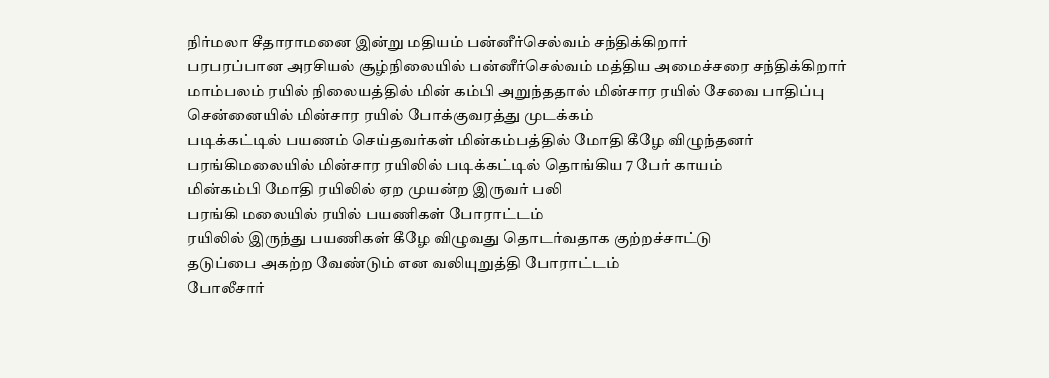நிர்மலா சீதாராமனை இன்று மதியம் பன்னீர்செல்வம் சந்திக்கிறார்
பரபரப்பான அரசியல் சூழ்நிலையில் பன்னீர்செல்வம் மத்திய அமைச்சரை சந்திக்கிறார்
மாம்பலம் ரயில் நிலையத்தில் மின் கம்பி அறுந்ததால் மின்சார ரயில் சேவை பாதிப்பு
சென்னையில் மின்சார ரயில் போக்குவரத்து முடக்கம்
படிக்கட்டில் பயணம் செய்தவர்கள் மின்கம்பத்தில் மோதி கீழே விழுந்தனர்
பரங்கிமலையில் மின்சார ரயிலில் படிக்கட்டில் தொங்கிய 7 பேர் காயம்
மின்கம்பி மோதி ரயிலில் ஏற முயன்ற இருவர் பலி
பரங்கி மலையில் ரயில் பயணிகள் போராட்டம்
ரயிலில் இருந்து பயணிகள் கீழே விழுவது தொடர்வதாக குற்றச்சாட்டு
தடுப்பை அகற்ற வேண்டும் என வலியுறுத்தி போராட்டம்
போலீசார்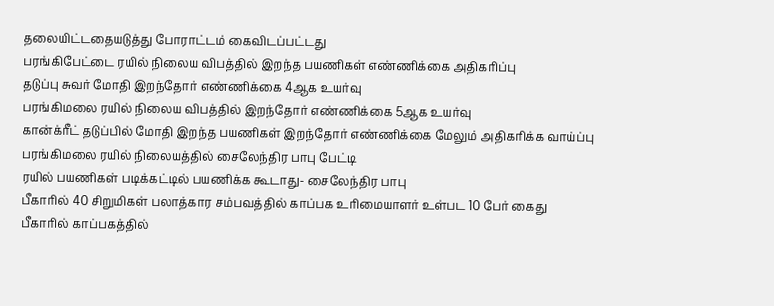தலையிட்டதையடுத்து போராட்டம் கைவிடப்பட்டது
பரங்கிபேட்டை ரயில் நிலைய விபத்தில் இறந்த பயணிகள் எண்ணிக்கை அதிகரிப்பு
தடுப்பு சுவர் மோதி இறந்தோர் எண்ணிக்கை 4ஆக உயர்வு
பரங்கிமலை ரயில் நிலைய விபத்தில் இறந்தோர் எண்ணிக்கை 5ஆக உயர்வு
கான்க்ரீட் தடுப்பில் மோதி இறந்த பயணிகள் இறந்தோர் எண்ணிக்கை மேலும் அதிகரிக்க வாய்ப்பு
பரங்கிமலை ரயில் நிலையத்தில் சைலேந்திர பாபு பேட்டி
ரயில் பயணிகள் படிக்கட்டில் பயணிக்க கூடாது- சைலேந்திர பாபு
பீகாரில் 40 சிறுமிகள் பலாத்கார சம்பவத்தில் காப்பக உரிமையாளர் உள்பட 10 பேர் கைது
பீகாரில் காப்பகத்தில்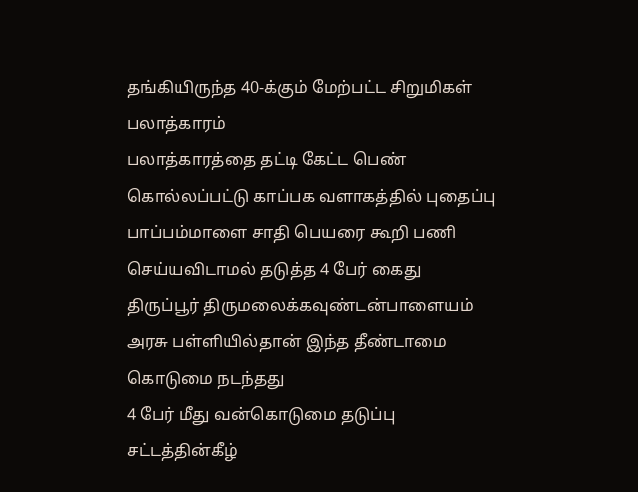தங்கியிருந்த 40-க்கும் மேற்பட்ட சிறுமிகள் பலாத்காரம்
பலாத்காரத்தை தட்டி கேட்ட பெண் கொல்லப்பட்டு காப்பக வளாகத்தில் புதைப்பு
பாப்பம்மாளை சாதி பெயரை கூறி பணி செய்யவிடாமல் தடுத்த 4 பேர் கைது
திருப்பூர் திருமலைக்கவுண்டன்பாளையம் அரசு பள்ளியில்தான் இந்த தீண்டாமை கொடுமை நடந்தது
4 பேர் மீது வன்கொடுமை தடுப்பு சட்டத்தின்கீழ்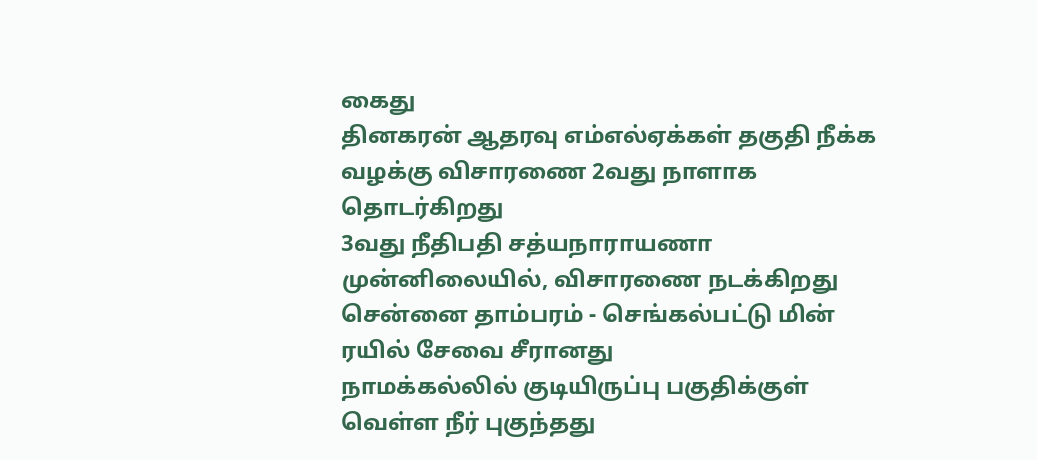கைது
தினகரன் ஆதரவு எம்எல்ஏக்கள் தகுதி நீக்க வழக்கு விசாரணை 2வது நாளாக தொடர்கிறது
3வது நீதிபதி சத்யநாராயணா முன்னிலையில், விசாரணை நடக்கிறது
சென்னை தாம்பரம் - செங்கல்பட்டு மின் ரயில் சேவை சீரானது
நாமக்கல்லில் குடியிருப்பு பகுதிக்குள் வெள்ள நீர் புகுந்தது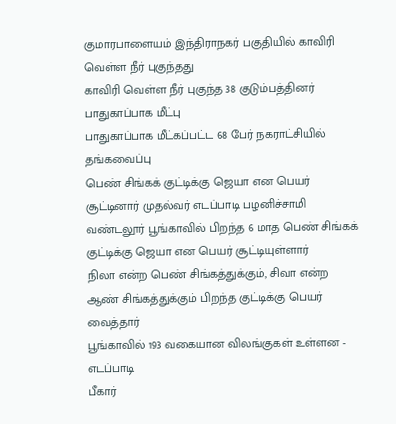குமாரபாளையம் இந்திராநகர் பகுதியில் காவிரி வெள்ள நீர் புகுந்தது
காவிரி வெள்ள நீர் புகுந்த 38 குடும்பத்தினர் பாதுகாப்பாக மீட்பு
பாதுகாப்பாக மீட்கப்பட்ட 68 பேர் நகராட்சியில் தங்கவைப்பு
பெண் சிங்கக் குட்டிக்கு ஜெயா என பெயர் சூட்டினார் முதல்வர் எடப்பாடி பழனிச்சாமி
வண்டலூர் பூங்காவில் பிறந்த 6 மாத பெண் சிங்கக் குட்டிக்கு ஜெயா என பெயர் சூட்டியுள்ளார்
நிலா என்ற பெண் சிங்கத்துக்கும், சிவா என்ற ஆண் சிங்கத்துக்கும் பிறந்த குட்டிக்கு பெயர் வைத்தார்
பூங்காவில் 193 வகையான விலங்குகள் உள்ளன - எடப்பாடி
பீகார்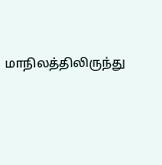மாநிலத்திலிருந்து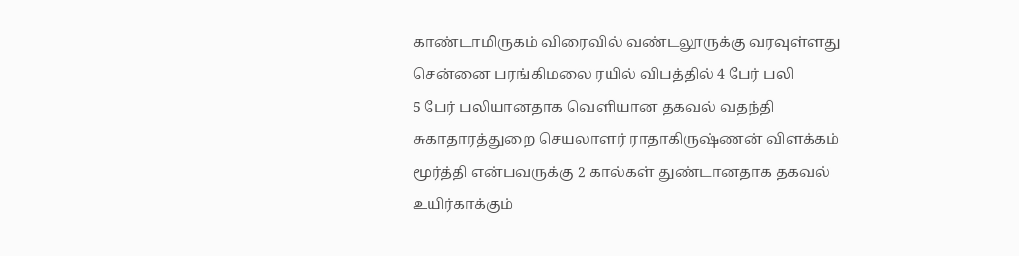காண்டாமிருகம் விரைவில் வண்டலூருக்கு வரவுள்ளது
சென்னை பரங்கிமலை ரயில் விபத்தில் 4 பேர் பலி
5 பேர் பலியானதாக வெளியான தகவல் வதந்தி
சுகாதாரத்துறை செயலாளர் ராதாகிருஷ்ணன் விளக்கம்
மூர்த்தி என்பவருக்கு 2 கால்கள் துண்டானதாக தகவல்
உயிர்காக்கும்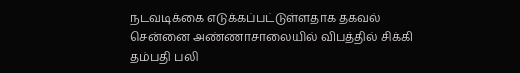நடவடிக்கை எடுக்கப்பட்டுள்ளதாக தகவல்
சென்னை அண்ணாசாலையில் விபத்தில் சிக்கி தம்பதி பலி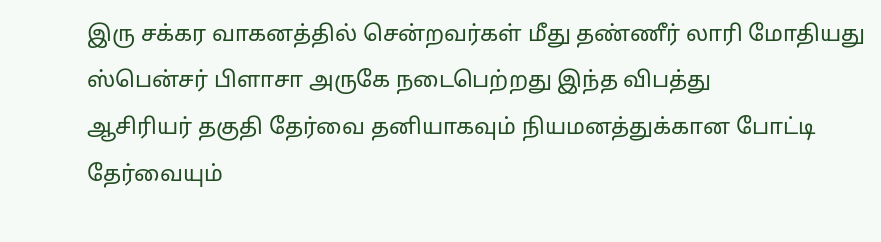இரு சக்கர வாகனத்தில் சென்றவர்கள் மீது தண்ணீர் லாரி மோதியது
ஸ்பென்சர் பிளாசா அருகே நடைபெற்றது இந்த விபத்து
ஆசிரியர் தகுதி தேர்வை தனியாகவும் நியமனத்துக்கான போட்டி தேர்வையும்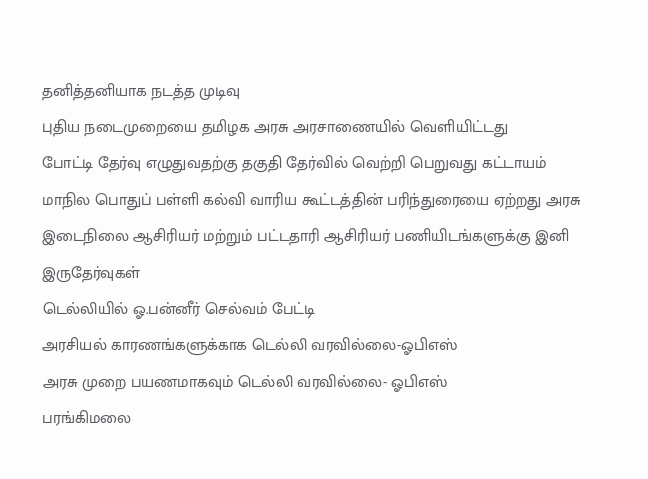தனித்தனியாக நடத்த முடிவு
புதிய நடைமுறையை தமிழக அரசு அரசாணையில் வெளியிட்டது
போட்டி தேர்வு எழுதுவதற்கு தகுதி தேர்வில் வெற்றி பெறுவது கட்டாயம்
மாநில பொதுப் பள்ளி கல்வி வாரிய கூட்டத்தின் பரிந்துரையை ஏற்றது அரசு
இடைநிலை ஆசிரியர் மற்றும் பட்டதாரி ஆசிரியர் பணியிடங்களுக்கு இனி இருதேர்வுகள்
டெல்லியில் ஓ.பன்னீர் செல்வம் பேட்டி
அரசியல் காரணங்களுக்காக டெல்லி வரவில்லை-ஓபிஎஸ்
அரசு முறை பயணமாகவும் டெல்லி வரவில்லை- ஓபிஎஸ்
பரங்கிமலை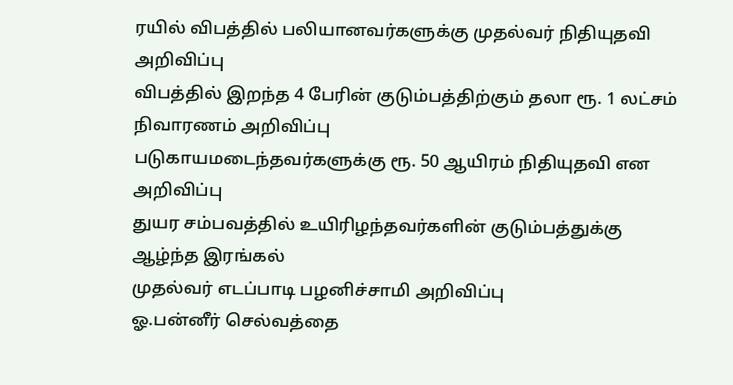ரயில் விபத்தில் பலியானவர்களுக்கு முதல்வர் நிதியுதவி அறிவிப்பு
விபத்தில் இறந்த 4 பேரின் குடும்பத்திற்கும் தலா ரூ. 1 லட்சம் நிவாரணம் அறிவிப்பு
படுகாயமடைந்தவர்களுக்கு ரூ. 50 ஆயிரம் நிதியுதவி என அறிவிப்பு
துயர சம்பவத்தில் உயிரிழந்தவர்களின் குடும்பத்துக்கு ஆழ்ந்த இரங்கல்
முதல்வர் எடப்பாடி பழனிச்சாமி அறிவிப்பு
ஓ.பன்னீர் செல்வத்தை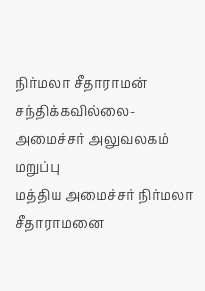நிர்மலா சீதாராமன் சந்திக்கவில்லை- அமைச்சர் அலுவலகம் மறுப்பு
மத்திய அமைச்சர் நிர்மலா சீதாராமனை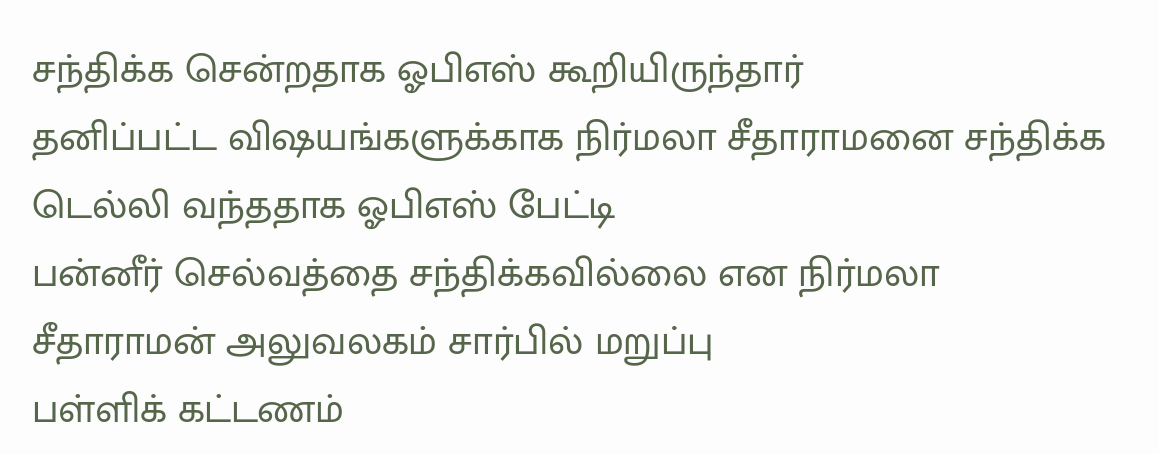சந்திக்க சென்றதாக ஓபிஎஸ் கூறியிருந்தார்
தனிப்பட்ட விஷயங்களுக்காக நிர்மலா சீதாராமனை சந்திக்க டெல்லி வந்ததாக ஓபிஎஸ் பேட்டி
பன்னீர் செல்வத்தை சந்திக்கவில்லை என நிர்மலா சீதாராமன் அலுவலகம் சார்பில் மறுப்பு
பள்ளிக் கட்டணம்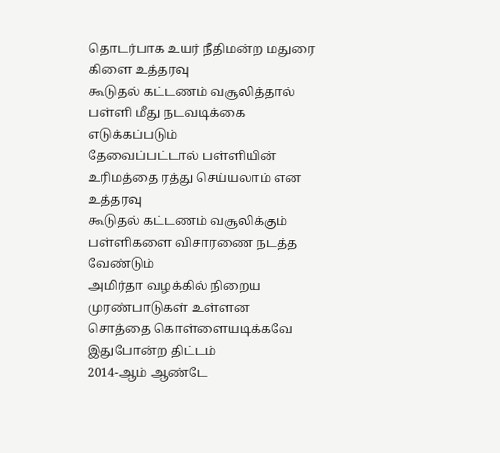தொடர்பாக உயர் நீதிமன்ற மதுரை கிளை உத்தரவு
கூடுதல் கட்டணம் வசூலித்தால் பள்ளி மீது நடவடிக்கை எடுக்கப்படும்
தேவைப்பட்டால் பள்ளியின் உரிமத்தை ரத்து செய்யலாம் என உத்தரவு
கூடுதல் கட்டணம் வசூலிக்கும் பள்ளிகளை விசாரணை நடத்த வேண்டும்
அமிர்தா வழக்கில் நிறைய முரண்பாடுகள் உள்ளன
சொத்தை கொள்ளையடிக்கவே இதுபோன்ற திட்டம்
2014-ஆம் ஆண்டே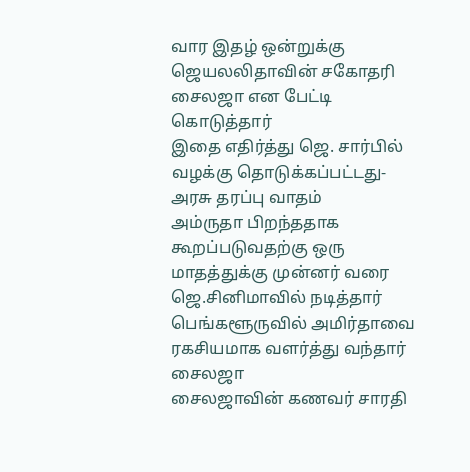வார இதழ் ஒன்றுக்கு ஜெயலலிதாவின் சகோதரி சைலஜா என பேட்டி கொடுத்தார்
இதை எதிர்த்து ஜெ. சார்பில் வழக்கு தொடுக்கப்பட்டது- அரசு தரப்பு வாதம்
அம்ருதா பிறந்ததாக கூறப்படுவதற்கு ஒரு மாதத்துக்கு முன்னர் வரை ஜெ.சினிமாவில் நடித்தார்
பெங்களூருவில் அமிர்தாவை ரகசியமாக வளர்த்து வந்தார் சைலஜா
சைலஜாவின் கணவர் சாரதி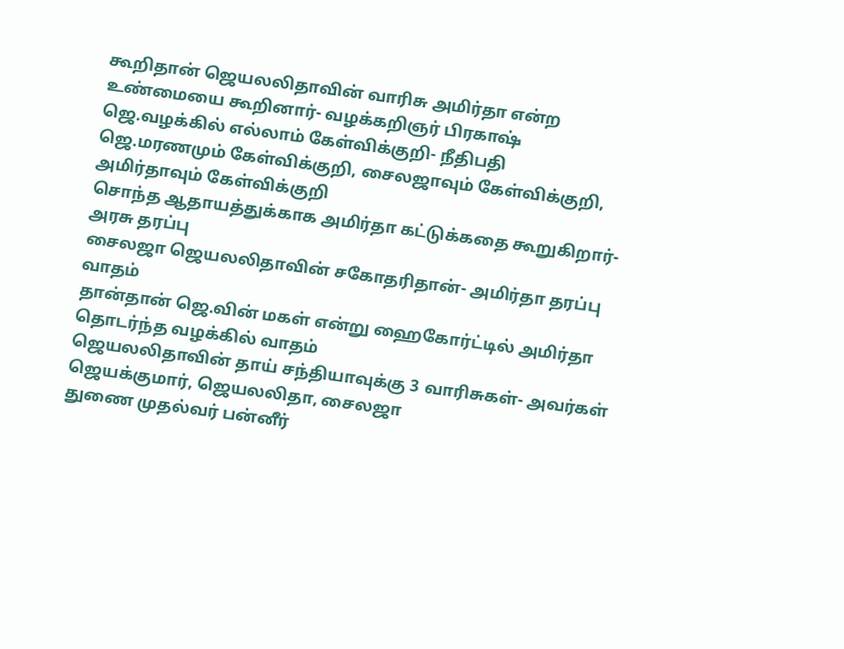கூறிதான் ஜெயலலிதாவின் வாரிசு அமிர்தா என்ற உண்மையை கூறினார்- வழக்கறிஞர் பிரகாஷ்
ஜெ.வழக்கில் எல்லாம் கேள்விக்குறி- நீதிபதி
ஜெ.மரணமும் கேள்விக்குறி, சைலஜாவும் கேள்விக்குறி, அமிர்தாவும் கேள்விக்குறி
சொந்த ஆதாயத்துக்காக அமிர்தா கட்டுக்கதை கூறுகிறார்- அரசு தரப்பு
சைலஜா ஜெயலலிதாவின் சகோதரிதான்- அமிர்தா தரப்பு வாதம்
தான்தான் ஜெ.வின் மகள் என்று ஹைகோர்ட்டில் அமிர்தா தொடர்ந்த வழக்கில் வாதம்
ஜெயலலிதாவின் தாய் சந்தியாவுக்கு 3 வாரிசுகள்- அவர்கள் ஜெயக்குமார், ஜெயலலிதா, சைலஜா
துணை முதல்வர் பன்னீர்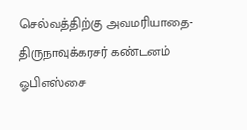செல்வத்திற்கு அவமரியாதை- திருநாவுக்கரசர் கண்டனம்
ஓபிஎஸ்சை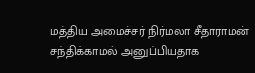மத்திய அமைச்சர் நிர்மலா சீதாராமன் சந்திக்காமல் அனுப்பியதாக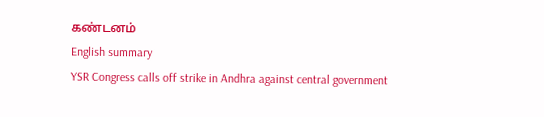கண்டனம்
English summary
YSR Congress calls off strike in Andhra against central government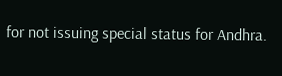for not issuing special status for Andhra.